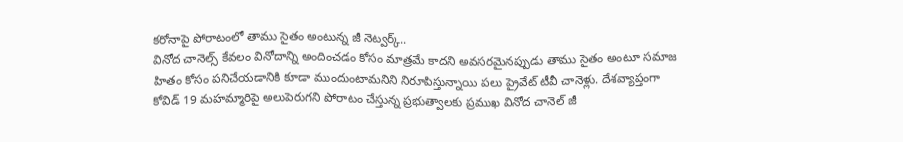కరోనాపై పోరాటంలో తాము సైతం అంటున్న జీ నెట్వర్క్..
వినోద చానెల్స్ కేవలం వినోదాన్ని అందించడం కోసం మాత్రమే కాదని అవసరమైనప్పుడు తాము సైతం అంటూ సమాజ హితం కోసం పనిచేయడానికి కూడా ముందుంటామనిని నిరూపిస్తున్నాయి పలు ప్రైవేట్ టీవీ చానెళ్లు. దేశవ్యాప్తంగా కోవిడ్ 19 మహమ్మారిపై అలుపెరుగని పోరాటం చేస్తున్న ప్రభుత్వాలకు ప్రముఖ వినోద చానెల్ జీ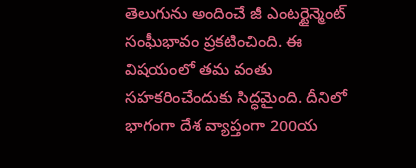తెలుగును అందించే జీ ఎంటర్టైన్మెంట్ సంఘీభావం ప్రకటించింది. ఈ విషయంలో తమ వంతు సహకరించేందుకు సిద్ధమైంది. దీనిలో భాగంగా దేశ వ్యాప్తంగా 200య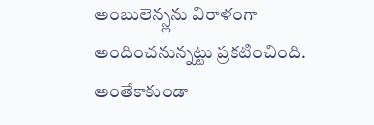అంబులెన్స్లను విరాళంగా అందించనున్నట్టు ప్రకటించింది. అంతేకాకుండా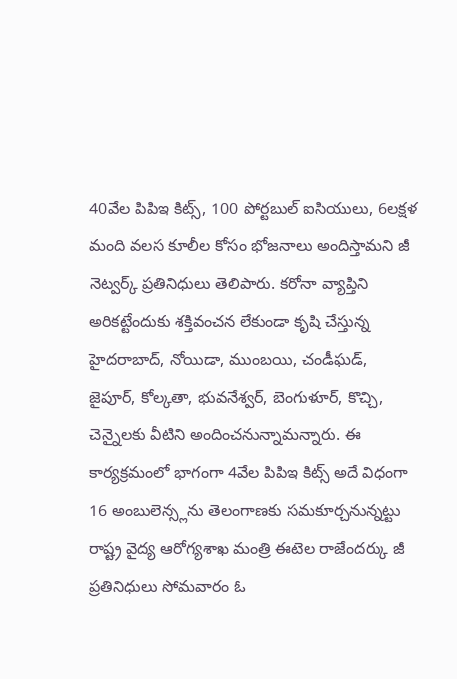40వేల పిపిఇ కిట్స్, 100 పోర్టబుల్ ఐసియులు, 6లక్షళ మంది వలస కూలీల కోసం భోజనాలు అందిస్తామని జీ నెట్వర్క్ ప్రతినిధులు తెలిపారు. కరోనా వ్యాప్తిని అరికట్టేందుకు శక్తివంచన లేకుండా కృషి చేస్తున్న హైదరాబాద్, నోయిడా, ముంబయి, చండీఘడ్, జైపూర్, కోల్కతా, భువనేశ్వర్, బెంగుళూర్, కొచ్చి, చెన్నైలకు వీటిని అందించనున్నామన్నారు. ఈ కార్యక్రమంలో భాగంగా 4వేల పిపిఇ కిట్స్ అదే విధంగా 16 అంబులెన్స్లను తెలంగాణకు సమకూర్చనున్నట్టు రాష్ట్ర వైద్య ఆరోగ్యశాఖ మంత్రి ఈటెల రాజేందర్కు జీ ప్రతినిధులు సోమవారం ఓ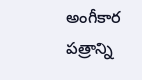అంగీకార పత్రాన్ని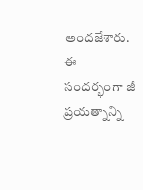అందజేశారు. ఈ సందర్భంగా జీ ప్రయత్నాన్ని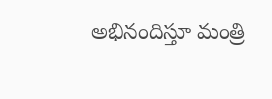అభినందిస్తూ మంత్రి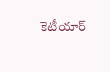కెటీయార్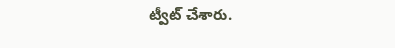ట్వీట్ చేశారు.